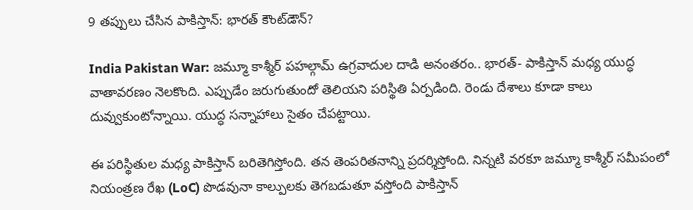9 తప్పులు చేసిన పాకిస్తాన్: భారత్ కౌంట్‌డౌన్?

India Pakistan War: జమ్మూ కాశ్మీర్ పహల్గామ్ ఉగ్రవాదుల దాడి అనంతరం.. భారత్- పాకిస్తాన్ మధ్య యుద్ధ వాతావరణం నెలకొంది. ఎప్పుడేం జరుగుతుందో తెలియని పరిస్థితి ఏర్పడింది. రెండు దేశాలు కూడా కాలు దువ్వుకుంటోన్నాయి. యుద్ధ సన్నాహాలు సైతం చేపట్టాయి.

ఈ పరిస్థితుల మధ్య పాకిస్తాన్ బరితెగిస్తోంది. తన తెంపరితనాన్ని ప్రదర్శిస్తోంది. నిన్నటి వరకూ జమ్మూ కాశ్మీర్ సమీపంలో నియంత్రణ రేఖ (LoC) పొడవునా కాల్పులకు తెగబడుతూ వస్తోంది పాకిస్తాన్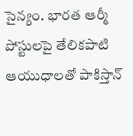సైన్యం. భారత ఆర్మీ పోస్టులపై తేలికపాటి ఆయుధాలతో పాకిస్తాన్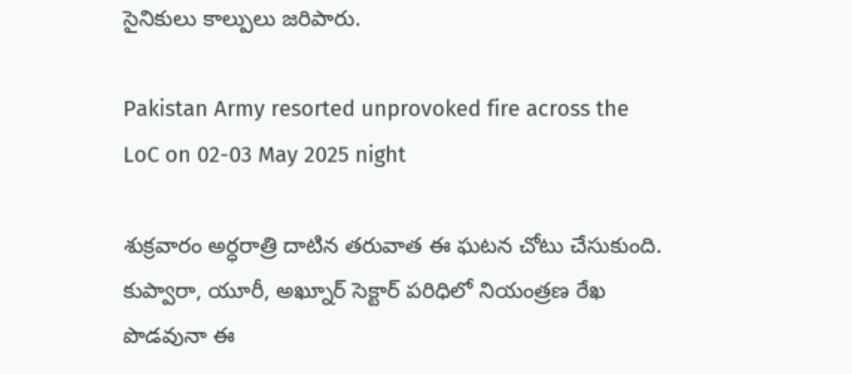సైనికులు కాల్పులు జరిపారు.

Pakistan Army resorted unprovoked fire across the LoC on 02-03 May 2025 night

శుక్రవారం అర్ధరాత్రి దాటిన తరువాత ఈ ఘటన చోటు చేసుకుంది. కుప్వారా, యూరీ, అఖ్నూర్ సెక్టార్ పరిధిలో నియంత్రణ రేఖ పొడవునా ఈ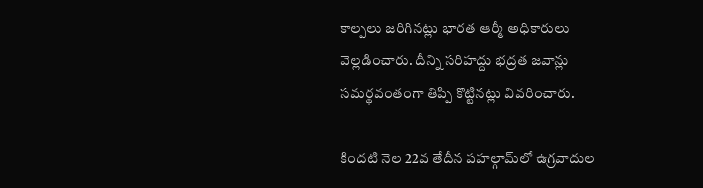కాల్పలు జరిగినట్లు భారత ఆర్మీ అధికారులు వెల్లడించారు. దీన్ని సరిహద్దు భద్రత జవాన్లు సమర్థవంతంగా తిప్పి కొట్టినట్లు వివరించారు.

కిందటి నెల 22వ తేదీన పహల్గామ్‌లో ఉగ్రవాదుల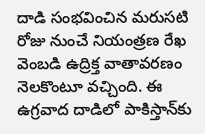దాడి సంభవించిన మరుసటి రోజు నుంచే నియంత్రణ రేఖ వెంబడి ఉద్రిక్త వాతావరణం నెలకొంటూ వచ్చింది. ఈ ఉగ్రవాద దాడిలో పాకిస్తాన్‌కు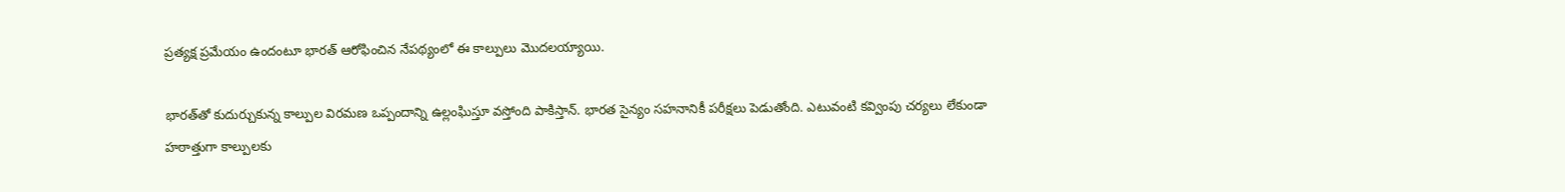ప్రత్యక్ష ప్రమేయం ఉందంటూ భారత్ ఆరోఫించిన నేపథ్యంలో ఈ కాల్పులు మొదలయ్యాయి.

భారత్‌తో కుదుర్చుకున్న కాల్పుల విరమణ ఒప్పందాన్ని ఉల్లంఘిస్తూ వస్తోంది పాకిస్తాన్. భారత సైన్యం సహనానికీ పరీక్షలు పెడుతోంది. ఎటువంటి కవ్వింపు చర్యలు లేకుండా హఠాత్తుగా కాల్పులకు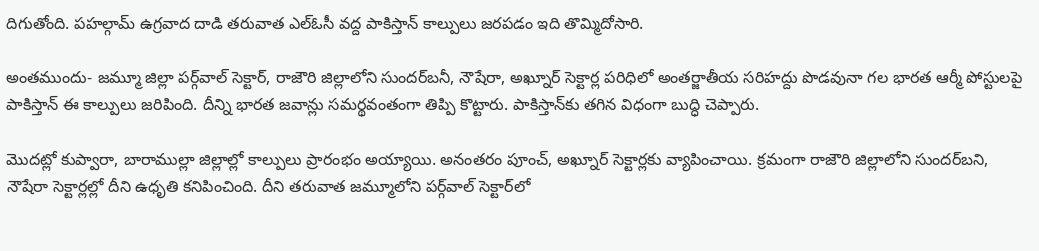దిగుతోంది. పహల్గామ్ ఉగ్రవాద దాడి తరువాత ఎల్ఓసీ వద్ద పాకిస్తాన్ కాల్పులు జరపడం ఇది తొమ్మిదోసారి.

అంతముందు- జమ్మూ జిల్లా పర్గ్‌వాల్ సెక్టార్, రాజౌరి జిల్లాలోని సుందర్‌బనీ, నౌషేరా, అఖ్నూర్ సెక్టార్ల పరిధిలో అంతర్జాతీయ సరిహద్దు పొడవునా గల భారత ఆర్మీ పోస్టులపై పాకిస్తాన్ ఈ కాల్పులు జరిపింది. దీన్ని భారత జవాన్లు సమర్థవంతంగా తిప్పి కొట్టారు. పాకిస్తాన్‌కు తగిన విధంగా బుద్ధి చెప్పారు.

మొదట్లో కుప్వారా, బారాముల్లా జిల్లాల్లో కాల్పులు ప్రారంభం అయ్యాయి. అనంతరం పూంచ్, అఖ్నూర్ సెక్టార్లకు వ్యాపించాయి. క్రమంగా రాజౌరి జిల్లాలోని సుందర్‌బని, నౌషేరా సెక్టార్లల్లో దీని ఉధృతి కనిపించింది. దీని తరువాత జమ్మూలోని పర్గ్‌వాల్ సెక్టార్‌లో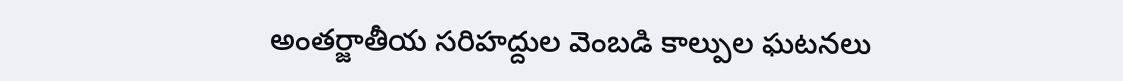అంతర్జాతీయ సరిహద్దుల వెంబడి కాల్పుల ఘటనలు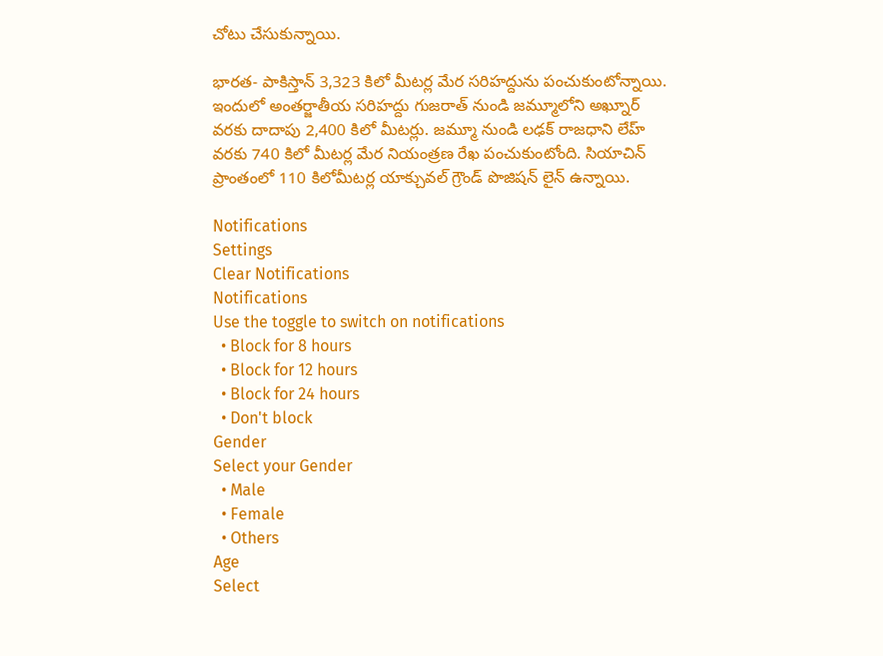చోటు చేసుకున్నాయి.

భారత- పాకిస్తాన్‌ 3,323 కిలో మీటర్ల మేర సరిహద్దును పంచుకుంటోన్నాయి. ఇందులో అంతర్జాతీయ సరిహద్దు గుజరాత్ నుండి జమ్మూలోని అఖ్నూర్ వరకు దాదాపు 2,400 కిలో మీటర్లు. జమ్మూ నుండి లఢక్ రాజధాని లేహ్ వరకు 740 కిలో మీటర్ల మేర నియంత్రణ రేఖ పంచుకుంటోంది. సియాచిన్ ప్రాంతంలో 110 కిలోమీటర్ల యాక్చువల్ గ్రౌండ్ పొజిషన్ లైన్ ఉన్నాయి.

Notifications
Settings
Clear Notifications
Notifications
Use the toggle to switch on notifications
  • Block for 8 hours
  • Block for 12 hours
  • Block for 24 hours
  • Don't block
Gender
Select your Gender
  • Male
  • Female
  • Others
Age
Select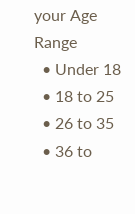your Age Range
  • Under 18
  • 18 to 25
  • 26 to 35
  • 36 to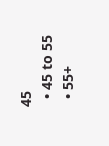45
  • 45 to 55
  • 55+